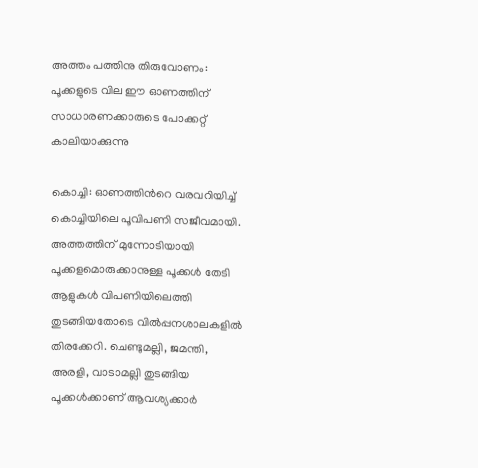അത്തം പത്തിനു തിരുവോണം: പൂക്കളുടെ വില ഈ ഓണത്തിന് സാധാരണക്കാരുടെ പോക്കറ്റ് കാലിയാക്കുന്നു

കൊച്ചി: ഓണത്തിന്‍റെ വരവറിയിച്ച് കൊച്ചിയിലെ പൂവിപണി സജീവമായി. അത്തത്തിന് മുന്നോടിയായി പൂക്കളമൊരുക്കാനുള്ള പൂക്കള്‍ തേടി ആളുകള്‍ വിപണിയിലെത്തി തുടങ്ങിയതോടെ വില്‍പ്പനശാലകളില്‍ തിരക്കേറി. ചെണ്ടുമല്ലി, ജമന്തി, അരളി, വാടാമല്ലി തുടങ്ങിയ പൂക്കള്‍ക്കാണ് ആവശ്യക്കാര്‍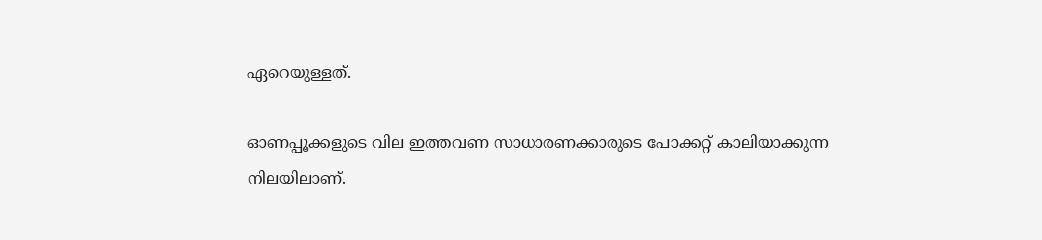ഏറെയുള്ളത്.

ഓണപ്പൂക്കളുടെ വില ഇത്തവണ സാധാരണക്കാരുടെ പോക്കറ്റ് കാലിയാക്കുന്ന നിലയിലാണ്.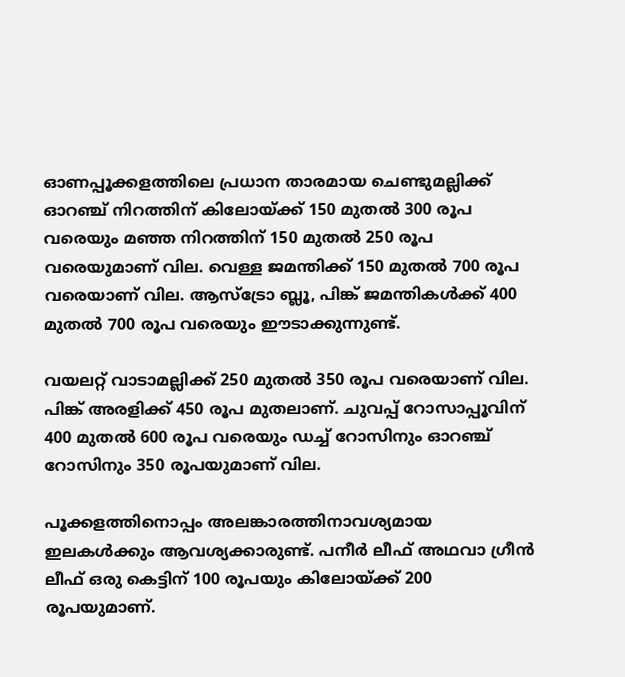ഓണപ്പൂക്കളത്തിലെ പ്രധാന താരമായ ചെണ്ടുമല്ലിക്ക് ഓറഞ്ച് നിറത്തിന് കിലോയ്ക്ക് 150 മുതല്‍ 300 രൂപ വരെയും മഞ്ഞ നിറത്തിന് 150 മുതല്‍ 250 രൂപ വരെയുമാണ് വില. വെള്ള ജമന്തിക്ക് 150 മുതല്‍ 700 രൂപ വരെയാണ് വില. ആസ്ട്രോ ബ്ലൂ, പിങ്ക് ജമന്തികള്‍ക്ക് 400 മുതല്‍ 700 രൂപ വരെയും ഈടാക്കുന്നുണ്ട്.

വയലറ്റ് വാടാമല്ലിക്ക് 250 മുതല്‍ 350 രൂപ വരെയാണ് വില. പിങ്ക് അരളിക്ക് 450 രൂപ മുതലാണ്. ചുവപ്പ് റോസാപ്പൂവിന് 400 മുതല്‍ 600 രൂപ വരെയും ഡച്ച് റോസിനും ഓറഞ്ച് റോസിനും 350 രൂപയുമാണ് വില.

പൂക്കളത്തിനൊപ്പം അലങ്കാരത്തിനാവശ്യമായ ഇലകള്‍ക്കും ആവശ്യക്കാരുണ്ട്. പനീര്‍ ലീഫ് അഥവാ ഗ്രീന്‍ ലീഫ് ഒരു കെട്ടിന് 100 രൂപയും കിലോയ്ക്ക് 200 രൂപയുമാണ്.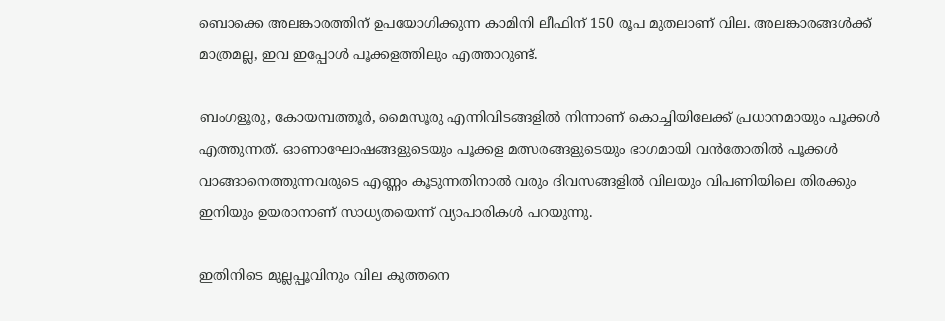ബൊക്കെ അലങ്കാരത്തിന് ഉപയോഗിക്കുന്ന കാമിനി ലീഫിന് 150 രൂപ മുതലാണ് വില. അലങ്കാരങ്ങള്‍ക്ക് മാത്രമല്ല, ഇവ ഇപ്പോള്‍ പൂക്കളത്തിലും എത്താറുണ്ട്.

ബംഗളൂരു, കോയമ്പത്തൂര്‍, മൈസൂരു എന്നിവിടങ്ങളില്‍ നിന്നാണ് കൊച്ചിയിലേക്ക് പ്രധാനമായും പൂക്കള്‍ എത്തുന്നത്. ഓണാഘോഷങ്ങളുടെയും പൂക്കള മത്സരങ്ങളുടെയും ഭാഗമായി വന്‍തോതില്‍ പൂക്കള്‍ വാങ്ങാനെത്തുന്നവരുടെ എണ്ണം കൂടുന്നതിനാല്‍ വരും ദിവസങ്ങളില്‍ വിലയും വിപണിയിലെ തിരക്കും ഇനിയും ഉയരാനാണ് സാധ്യതയെന്ന് വ്യാപാരികള്‍ പറയുന്നു.

ഇതിനിടെ മുല്ലപ്പൂവിനും വില കുത്തനെ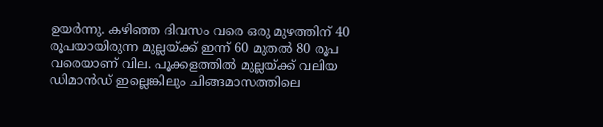ഉയര്‍ന്നു. കഴിഞ്ഞ ദിവസം വരെ ഒരു മുഴത്തിന് 40 രൂപയായിരുന്ന മുല്ലയ്ക്ക് ഇന്ന് 60 മുതല്‍ 80 രൂപ വരെയാണ് വില. പൂക്കളത്തില്‍ മുല്ലയ്ക്ക് വലിയ ഡിമാന്‍ഡ് ഇല്ലെങ്കിലും ചിങ്ങമാസത്തിലെ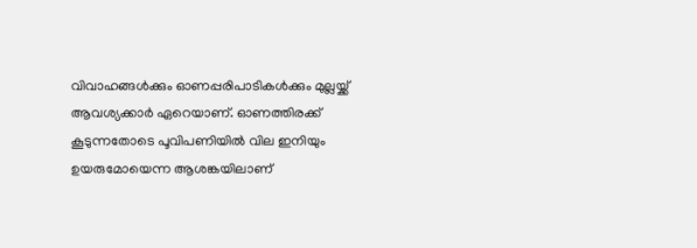വിവാഹങ്ങള്‍ക്കും ഓണപ്പരിപാടികള്‍ക്കും മുല്ലയ്ക്ക് ആവശ്യക്കാര്‍ ഏറെയാണ്. ഓണത്തിരക്ക് കൂടുന്നതോടെ പൂവിപണിയില്‍ വില ഇനിയും ഉയരുമോയെന്ന ആശങ്കയിലാണ്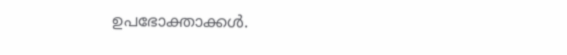ഉപഭോക്താക്കള്‍.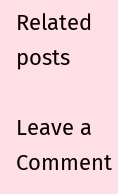Related posts

Leave a Comment